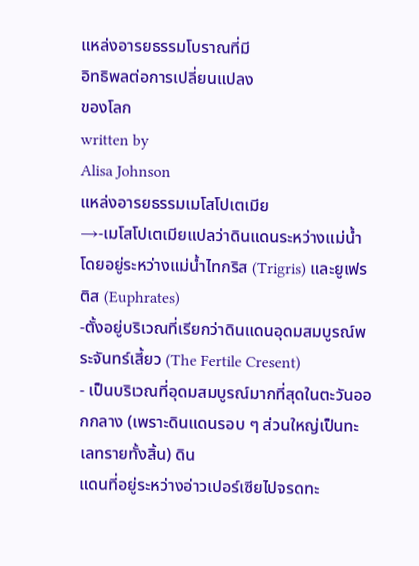แหล่งอารยธรรมโบราณที่มี
อิทธิพลต่อการเปลี่ยนแปลง
ของโลก
written by
Alisa Johnson
แหล่งอารยธรรมเมโสโปเตเมีย
→-เมโสโปเตเมียแปลว่าดินแดนระหว่างแม่น้ำ โดยอยู่ระหว่างแม่น้ำไทกริส (Trigris) และยูเฟรติส (Euphrates)
-ตั้งอยู่บริเวณที่เรียกว่าดินแดนอุดมสมบูรณ์พระจันทร์เสี้ยว (The Fertile Cresent)
- เป็นบริเวณที่อุดมสมบูรณ์มากที่สุดในตะวันออกกลาง (เพราะดินแดนรอบ ๆ ส่วนใหญ่เป็นทะเลทรายทั้งสิ้น) ดิน
แดนที่อยู่ระหว่างอ่าวเปอร์เซียไปจรดทะ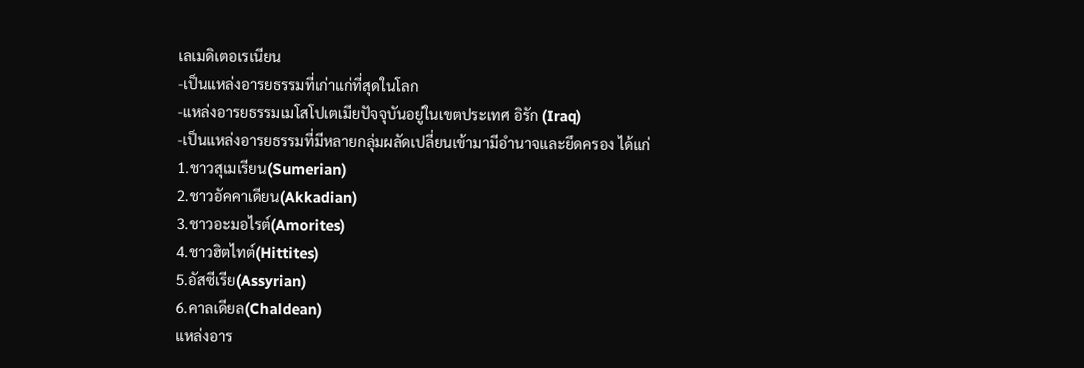เลเมดิเตอเรเนียน
-เป็นแหล่งอารยธรรมที่เก่าแก่ที่สุดในโลก
-แหล่งอารยธรรมเมโสโปเตเมียปัจจุบันอยู่ในเขตประเทศ อิรัก (Iraq)
-เป็นแหล่งอารยธรรมที่มีหลายกลุ่มผลัดเปลี่ยนเข้ามามีอำนาจและยึดครอง ได้แก่
1.ชาวสุเมเรียน(Sumerian)
2.ชาวอัคคาเดียน(Akkadian)
3.ชาวอะมอไรต์(Amorites)
4.ชาวฮิตไทต์(Hittites)
5.อัสซีเรีย(Assyrian)
6.คาลเดียล(Chaldean)
แหล่งอาร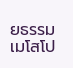ยธรรมเมโสโป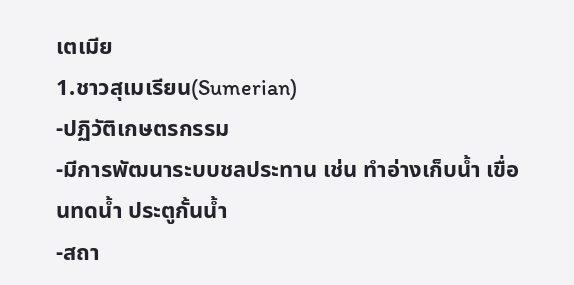เตเมีย
1.ชาวสุเมเรียน(Sumerian)
-ปฏิวัติเกษตรกรรม
-มีการพัฒนาระบบชลประทาน เช่น ทำอ่างเก็บน้ำ เขื่อนทดน้ำ ประตูกั้นน้ำ
-สถา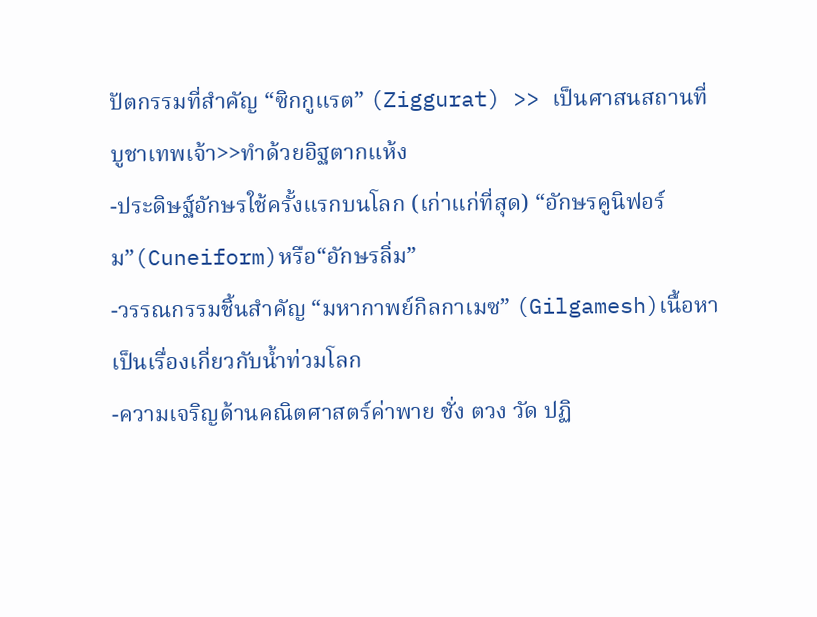ปัตกรรมที่สำคัญ “ซิกกูแรต” (Ziggurat) >> เป็นศาสนสถานที่บูชาเทพเจ้า>>ทำด้วยอิฐตากแห้ง
-ประดิษฐ์อักษรใช้ครั้งแรกบนโลก (เก่าแก่ที่สุด) “อักษรคูนิฟอร์ม”(Cuneiform)หรือ“อักษรลิ่ม”
-วรรณกรรมชิ้นสำคัญ “มหากาพย์กิลกาเมซ” (Gilgamesh)เนื้อหาเป็นเรื่องเกี่ยวกับน้ำท่วมโลก
-ความเจริญด้านคณิตศาสตร์ค่าพาย ชั่ง ตวง วัด ปฏิ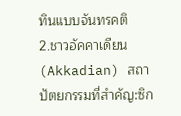ทินแบบจันทรคติ
2.ชาวอัคคาเดียน(Akkadian) สถาปัตยกรรมที่สำคัญ:ซิก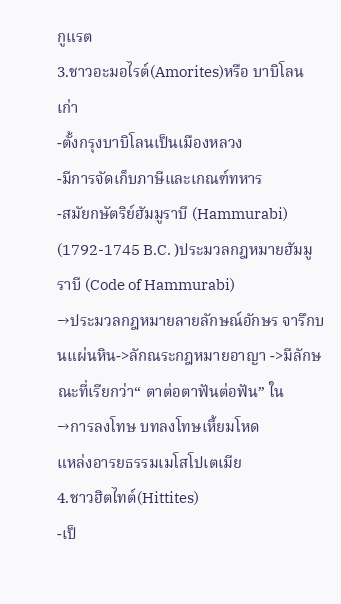กูแรต
3.ชาวอะมอไรต์(Amorites)หรือ บาบิโลนเก่า
-ตั้งกรุงบาบิโลนเป็นเมืองหลวง
-มีการจัดเก็บภาษีและเกณฑ์ทหาร
-สมัยกษัตริย์ฮัมมูราบี (Hammurabi) (1792-1745 B.C. )ประมวลกฎหมายฮัมมูราบี (Code of Hammurabi)
→ประมวลกฎหมายลายลักษณ์อักษร จารึกบนแผ่นหิน->ลักณระกฎหมายอาญา ->มีลักษณะที่เรียกว่า“ ตาต่อตาฟันต่อฟัน” ใน
→การลงโทษ บทลงโทษเหี้ยมโหด
แหล่งอารยธรรมเมโสโปเตเมีย
4.ชาวฮิตไทต์(Hittites)
-เป็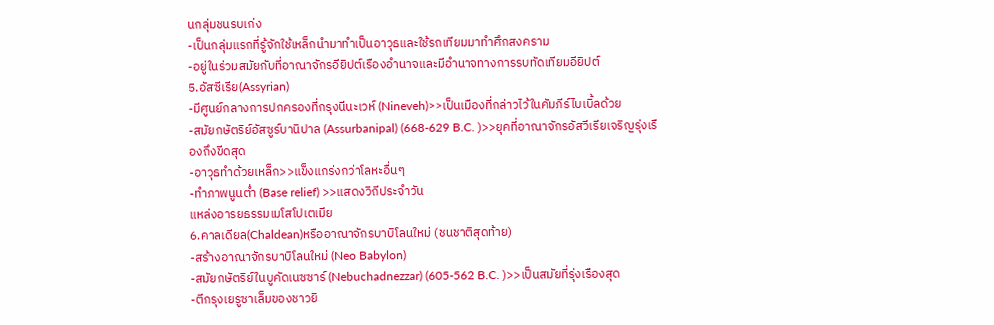นกลุ่มชนรบเก่ง
-เป็นกลุ่มแรกที่รู้จักใช้เหล็กนำมาทำเป็นอาวุธและใช้รถเทียมมาทำศึกสงคราม
-อยู่ในร่วมสมัยกับที่อาณาจักรอียิปต์เรืองอำนาจและมีอำนาจทางการรบทัดเทียมอียิปต์
5.อัสซีเรีย(Assyrian)
-มีศูนย์กลางการปกครองที่กรุงนีนะเวห์ (Nineveh)>>เป็นเมืองที่กล่าวไว้ในคัมภีร์ไบเบิ้ลด้วย
-สมัยกษัตริย์อัสซูร์บานิปาล (Assurbanipal) (668-629 B.C. )>>ยุคที่อาณาจักรอัสวีเรียเจริญรุ่งเรืองถึงขีดสุด
-อาวุธทำด้วยเหล็ก>>แข็งแกร่งกว่าโลหะอื่นๆ
-ทำภาพนูนต่ำ (Base relief) >>แสดงวิถีประจำวัน
แหล่งอารยธรรมเมโสโปเตเมีย
6.คาลเดียล(Chaldean)หรืออาณาจักรบาบิโลนใหม่ (ชนชาติสุดท้าย)
-สร้างอาณาจักรบาบิโลนใหม่ (Neo Babylon)
-สมัยกษัตริย์ในบูคัดเนซซาร์ (Nebuchadnezzar) (605-562 B.C. )>>เป็นสมัยที่รุ่งเรืองสุด
-ตีกรุงเยรูซาเล็มของชาวยิ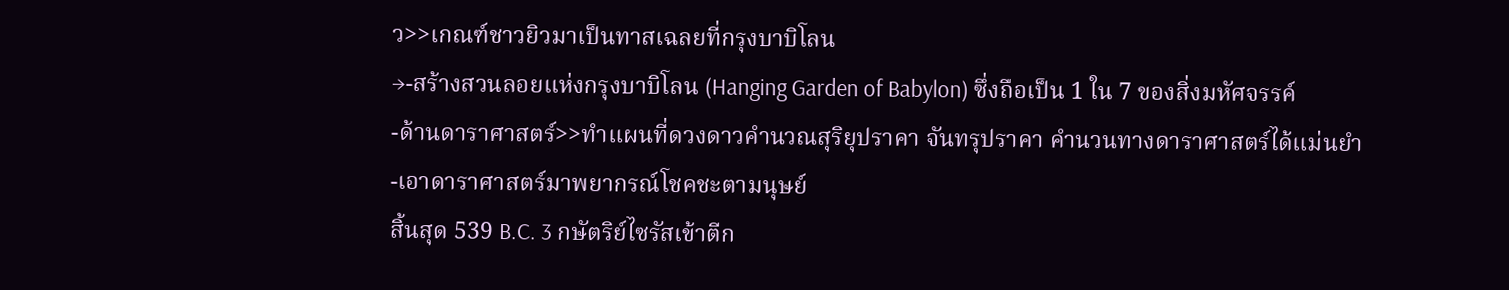ว>>เกณฑ์ชาวยิวมาเป็นทาสเฉลยที่กรุงบาบิโลน
→-สร้างสวนลอยแห่งกรุงบาบิโลน (Hanging Garden of Babylon) ซึ่งถือเป็น 1 ใน 7 ของสิ่งมหัศจรรค์
-ด้านดาราศาสตร์>>ทำแผนที่ดวงดาวคำนวณสุริยุปราคา จันทรุปราคา คำนวนทางดาราศาสตร์ได้แม่นยำ
-เอาดาราศาสตร์มาพยากรณ์โชคชะตามนุษย์
สิ้นสุด 539 B.C. 3 กษัตริย์ไซรัสเข้าตีก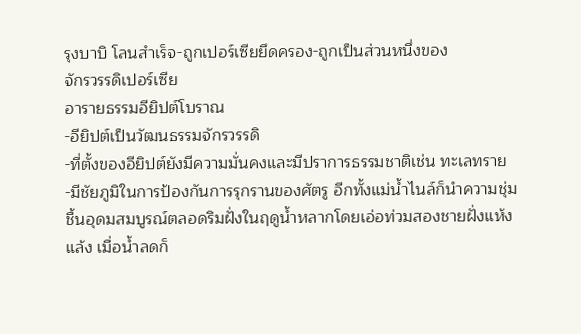รุงบาบิ โลนสำเร็จ-ถูกเปอร์เซียยึดครอง-ถูกเป็นส่วนหนึ่งของ
จักรวรรดิเปอร์เซีย
อารายธรรมอียิปต์โบราณ
-อียิปต์เป็นวัฒนธรรมจักรวรรดิ
-ที่ตั้งของอียิปต์ยังมีความมั่นคงและมีปราการธรรมชาติเช่น ทะเลทราย
-มีชัยภูมิในการป้องกันการรุกรานของศัตรู อีกทั้งแม่น้ำไนล์ก็นำความชุ่ม
ชื้นอุดมสมบูรณ์ตลอดริมฝั่งในฤดูน้ำหลากโดยเอ่อท่วมสองชายฝั่งแห้ง
แล้ง เมื่อน้ำลดก็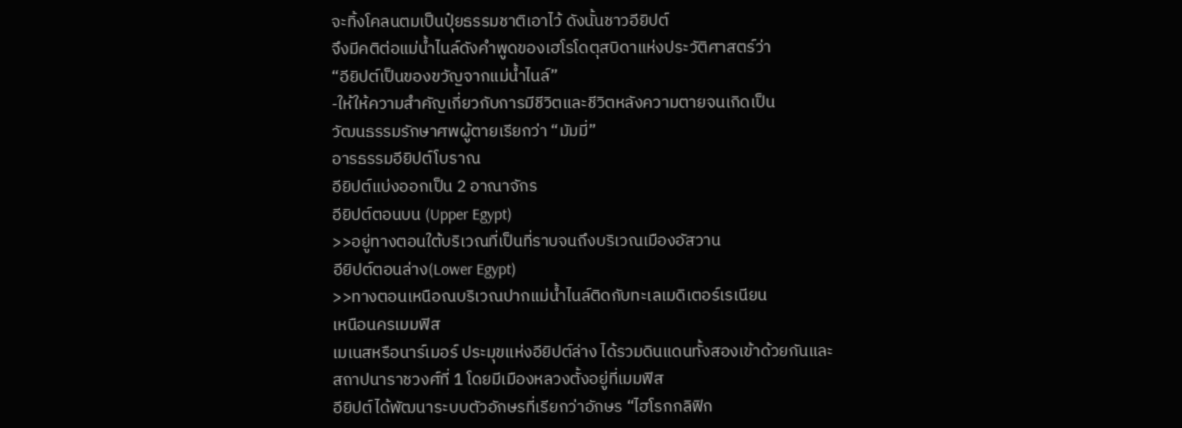จะทิ้งโคลนตมเป็นปุ๋ยธรรมชาติเอาไว้ ดังนั้นชาวอียิปต์
จึงมีคติต่อแม่น้ำไนล์ดังคำพูดของเฮโรโดตุสบิดาแห่งประวัติศาสตร์ว่า
“อียิปต์เป็นของขวัญจากแม่น้ำไนล์”
-ให้ให้ความสำคัญเกี่ยวกับการมีชีวิตและชีวิตหลังความตายจนเกิดเป็น
วัฒนธรรมรักษาศพผู้ตายเรียกว่า “มัมมี่”
อารธรรมอียิปต์โบราณ
อียิปต์แบ่งออกเป็น 2 อาณาจักร
อียิปต์ตอนบน (Upper Egypt)
>>อยู่ทางตอนใต้บริเวณที่เป็นที่ราบจนถึงบริเวณเมืองอัสวาน
อียิปต์ตอนล่าง(Lower Egypt)
>>ทางตอนเหนือณบริเวณปากแม่น้ำไนล์ติดกับทะเลเมดิเตอร์เรเนียน
เหนือนครเมมฟิส
เมเนสหรือนาร์เมอร์ ประมุขแห่งอียิปต์ล่าง ได้รวมดินแดนทั้งสองเข้าด้วยกันและ
สถาปนาราชวงศ์ที่ 1 โดยมีเมืองหลวงตั้งอยู่ที่เมมฟิส
อียิปต์ได้พัฒนาระบบตัวอักษรที่เรียกว่าอักษร “ไฮโรกกลิฟิก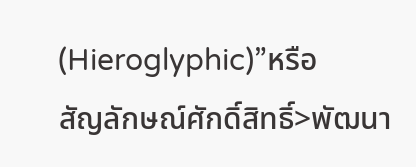(Hieroglyphic)”หรือ
สัญลักษณ์ศักดิ์สิทธิ์>พัฒนา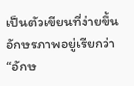เป็นตัวเขียนที่ง่ายขึ้นอักษรภาพอยู่เรียกว่า“อักษ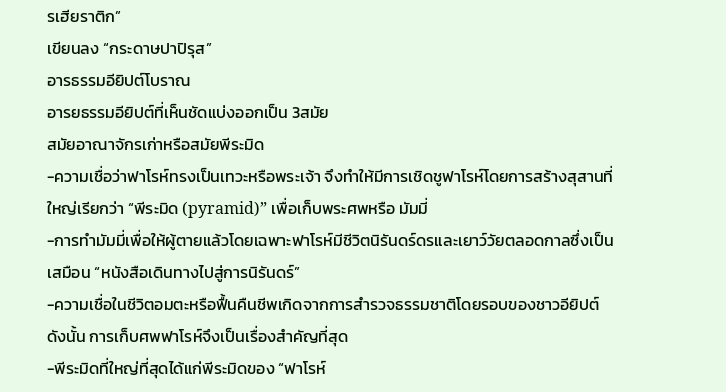รเฮียราติก”
เขียนลง “กระดาษปาปิรุส”
อารธรรมอียิปต์โบราณ
อารยธรรมอียิปต์ที่เห็นชัดแบ่งออกเป็น 3สมัย
สมัยอาณาจักรเก่าหรือสมัยพีระมิด
-ความเชื่อว่าฟาโรห์ทรงเป็นเทวะหรือพระเจ้า จึงทำให้มีการเชิดชูฟาโรห์โดยการสร้างสุสานที่
ใหญ่เรียกว่า “พีระมิด (pyramid)” เพื่อเก็บพระศพหรือ มัมมี่
-การทำมัมมี่เพื่อให้ผู้ตายแล้วโดยเฉพาะฟาโรห์มีชีวิตนิรันดร์ดรและเยาว์วัยตลอดกาลซึ่งเป็น
เสมือน “หนังสือเดินทางไปสู่การนิรันดร์”
-ความเชื่อในชีวิตอมตะหรือฟื้นคืนชีพเกิดจากการสำรวจธรรมชาติโดยรอบของชาวอียิปต์
ดังนั้น การเก็บศพฟาโรห์จึงเป็นเรื่องสำคัญที่สุด
-พีระมิดที่ใหญ่ที่สุดได้แก่พีระมิดของ “ฟาโรห์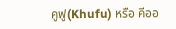คูฟู(Khufu) หรือ คีออ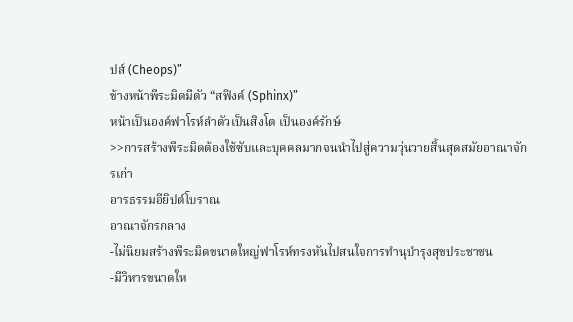ปส์ (Cheops)”
ข้างหน้าพีระมิดมีตัว “สฟิงค์ (Sphinx)”
หน้าเป็นองค์ฟาโรห์ลำตัวเป็นสิงโต เป็นองค์รักษ์
>>การสร้างพีระมิดต้องใช้ซับและบุคคลมากจนนำไปสู่ความวุ่นวายสิ้นสุดสมัยอาณาจักรเก่า
อารธรรมอียิปต์โบราณ
อาณาจักรกลาง
-ไม่นิยมสร้างพีระมิดขนาดใหญ่ฟาโรห์ทรงหันไปสนใจการทำนุบำรุงสุขประชาชน
-มีวิหารขนาดให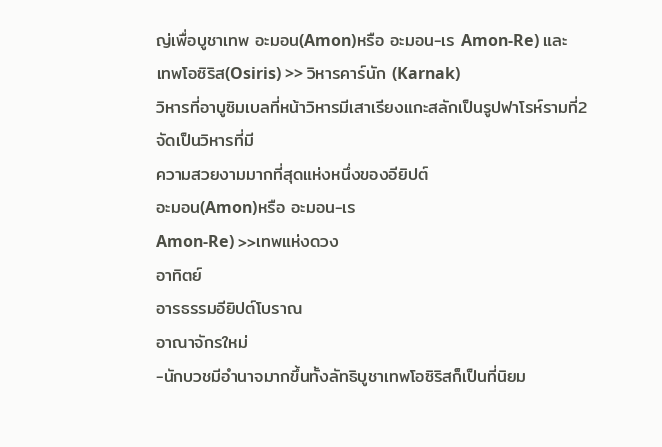ญ่เพื่อบูชาเทพ อะมอน(Amon)หรือ อะมอน-เร Amon-Re) และ
เทพโอซิริส(Osiris) >> วิหารคาร์นัก (Karnak)
วิหารที่อาบูซิมเบลที่หน้าวิหารมีเสาเรียงแกะสลักเป็นรูปฟาโรห์รามที่2 จัดเป็นวิหารที่มี
ความสวยงามมากที่สุดแห่งหนึ่งของอียิปต์
อะมอน(Amon)หรือ อะมอน-เร
Amon-Re) >>เทพแห่งดวง
อาทิตย์
อารธรรมอียิปต์โบราณ
อาณาจักรใหม่
-นักบวชมีอำนาจมากขึ้นทั้งลัทธิบูชาเทพโอซิริสก็เป็นที่นิยม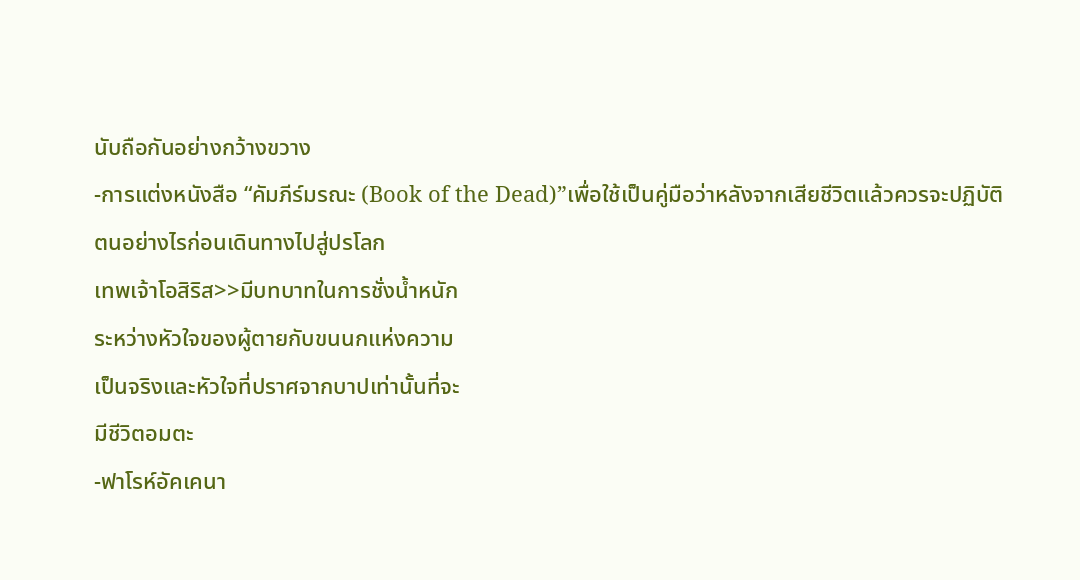นับถือกันอย่างกว้างขวาง
-การแต่งหนังสือ “คัมภีร์มรณะ (Book of the Dead)”เพื่อใช้เป็นคู่มือว่าหลังจากเสียชีวิตแล้วควรจะปฏิบัติ
ตนอย่างไรก่อนเดินทางไปสู่ปรโลก
เทพเจ้าโอสิริส>>มีบทบาทในการชั่งน้ำหนัก
ระหว่างหัวใจของผู้ตายกับขนนกแห่งความ
เป็นจริงและหัวใจที่ปราศจากบาปเท่านั้นที่จะ
มีชีวิตอมตะ
-ฟาโรห์อัคเคนา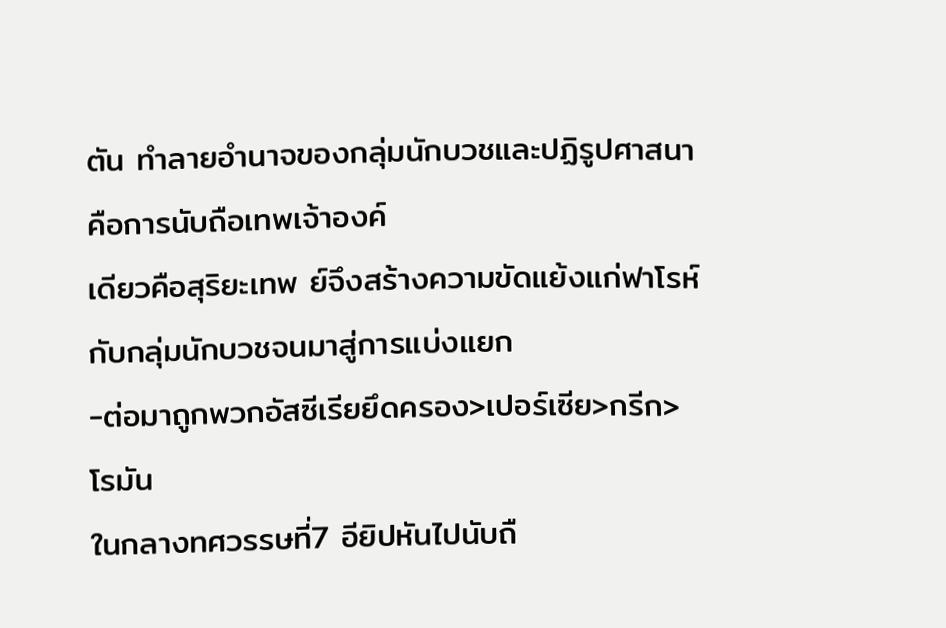ตัน ทำลายอำนาจของกลุ่มนักบวชและปฏิรูปศาสนาคือการนับถือเทพเจ้าองค์
เดียวคือสุริยะเทพ ย์จึงสร้างความขัดแย้งแก่ฟาโรห์กับกลุ่มนักบวชจนมาสู่การแบ่งแยก
-ต่อมาถูกพวกอัสซีเรียยึดครอง>เปอร์เซีย>กรีก>โรมัน
ในกลางทศวรรษที่7 อียิปหันไปนับถื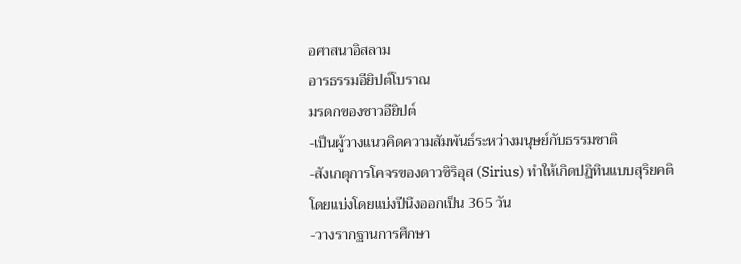อศาสนาอิสลาม
อารธรรมอียิปต์โบราณ
มรดกของชาวอียิปต์
-เป็นผู้วางแนวคิดความสัมพันธ์ระหว่างมนุษย์กับธรรมชาติ
-สังเกตุการโคจรของดาวซิริอุส (Sirius) ทำให้เกิดปฏิทินแบบสุริยคติ
โดยแบ่งโดยแบ่งปีนึงออกเป็น 365 วัน
-วางรากฐานการศึกษา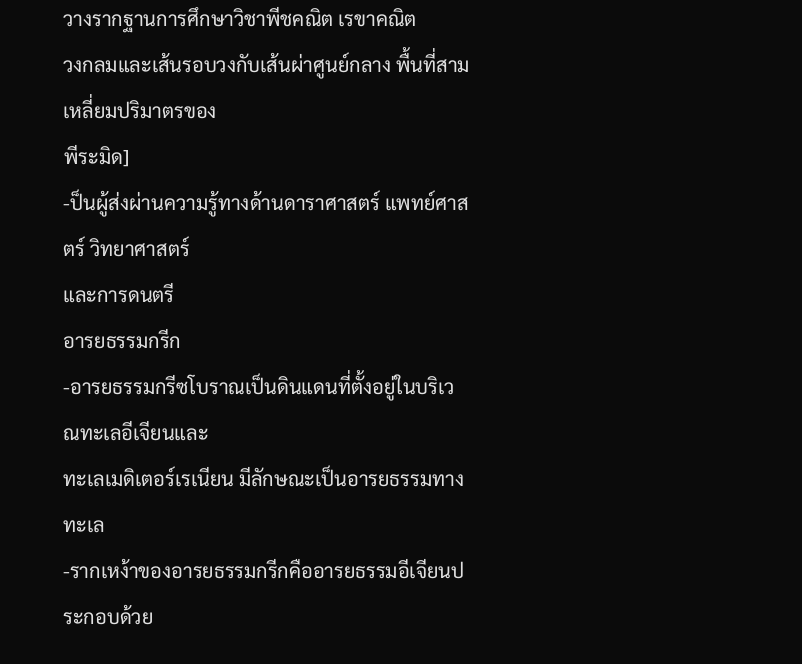วางรากฐานการศึกษาวิชาพีชคณิต เรขาคณิต
วงกลมและเส้นรอบวงกับเส้นผ่าศูนย์กลาง พื้นที่สามเหลี่ยมปริมาตรของ
พีระมิด]
-ป็นผู้ส่งผ่านความรู้ทางด้านดาราศาสตร์ แพทย์ศาสตร์ วิทยาศาสตร์
และการดนตรี
อารยธรรมกรีก
-อารยธรรมกรีซโบราณเป็นดินแดนที่ตั้งอยู่ในบริเวณทะเลอีเจียนและ
ทะเลเมดิเตอร์เรเนียน มีลักษณะเป็นอารยธรรมทางทะเล
-รากเหง้าของอารยธรรมกรีกคืออารยธรรมอีเจียนประกอบด้วย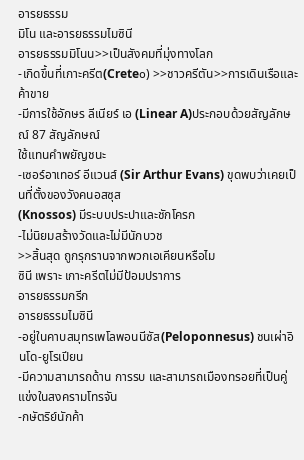อารยธรรม
มิโน และอารยธรรมไมซินี
อารยธรรมมิโนน>>เป็นสังคมที่มุ่งทางโลก
-เกิดขึ้นที่เกาะครีต(Crete๐) >>ชาวครีตัน>>การเดินเรือและค้าขาย
-มีการใช้อักษร ลีเนียร์ เอ (Linear A)ประกอบด้วยสัญลักษณ์ 87 สัญลักษณ์
ใช้แทนคำพยัญชนะ
-เซอร์อาเทอร์ อีแวนส์ (Sir Arthur Evans) ขุดพบว่าเคยเป็นที่ตั้งของวังคนอสซุส
(Knossos) มีระบบประปาและชักโครก
-ไม่นิยมสร้างวัดและไม่มีนักบวช
>>สิ้นสุด ถูกรุกรานจากพวกเอเคียนหรือไม
ซินี เพราะ เกาะครีตไม่มีป้อมปราการ
อารยธรรมกรีก
อารยธรรมไมซินี
-อยู่ในคาบสมุทรเพโลพอนนีซัส(Peloponnesus) ชนเผ่าอินโด-ยูโรเปียน
-มีความสามารถด้าน การรบ และสามารถเมืองทรอยที่เป็นคู่แข่งในสงครามโทรจัน
-กษัตริย์นักค้า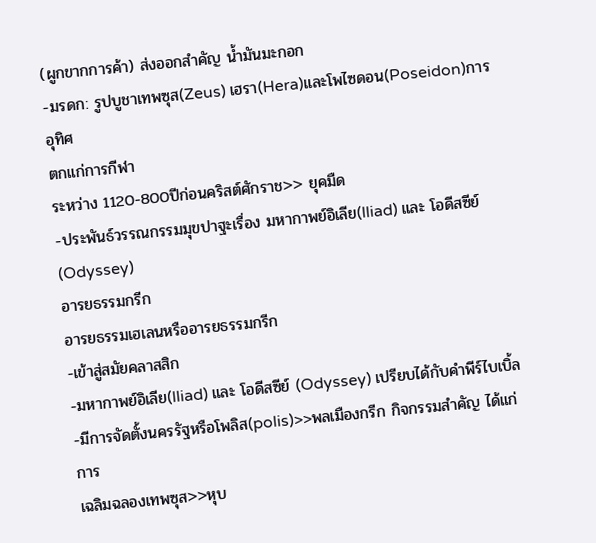(ผูกขากการค้า) ส่งออกสำคัญ น้ำมันมะกอก
-มรดก: รูปบูชาเทพซุส(Zeus) เฮรา(Hera)และโพไซดอน(Poseidon)การอุทิศ
ตกแก่การกีฬา
ระหว่าง 1120-800ปีก่อนคริสต์ศักราช>> ยุคมืด
-ประพันธ์วรรณกรรมมุขปาฐะเรื่อง มหากาพย์อิเลีย(lliad) และ โอดีสซีย์
(Odyssey)
อารยธรรมกรีก
อารยธรรมเฮเลนหรืออารยธรรมกรีก
-เข้าสู่สมัยคลาสสิก
-มหากาพย์อิเลีย(lliad) และ โอดีสซีย์ (Odyssey) เปรียบได้กับคำพีร์ไบเบิ้ล
-มีการจัดตั้งนครรัฐหรือโพลิส(polis)>>พลเมืองกรีก กิจกรรมสำคัญ ได้แก่ การ
เฉลิมฉลองเทพซุส>>หุบ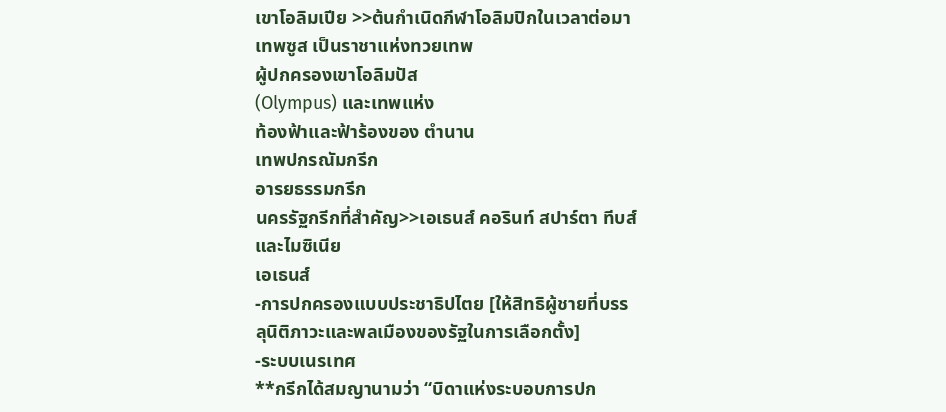เขาโอลิมเปีย >>ต้นกำเนิดกีฬาโอลิมปิกในเวลาต่อมา
เทพซูส เป็นราชาแห่งทวยเทพ
ผู้ปกครองเขาโอลิมปัส
(Olympus) และเทพแห่ง
ท้องฟ้าและฟ้าร้องของ ตำนาน
เทพปกรณัมกรีก
อารยธรรมกรีก
นครรัฐกรีกที่สำคัญ>>เอเธนส์ คอรินท์ สปาร์ตา ทีบส์และไมซิเนีย
เอเธนส์
-การปกครองแบบประชาธิปไตย [ให้สิทธิผู้ชายที่บรรลุนิติภาวะและพลเมืองของรัฐในการเลือกตั้ง]
-ระบบเนรเทศ
**กรีกได้สมญานามว่า “บิดาแห่งระบอบการปก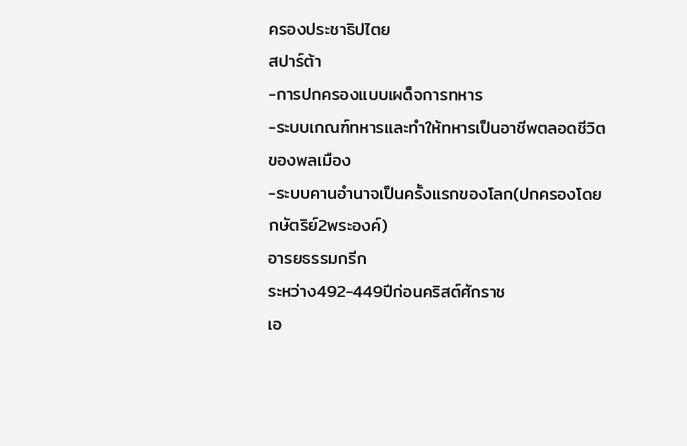ครองประชาธิปไตย
สปาร์ต้า
-การปกครองแบบเผด็จการทหาร
-ระบบเกณฑ์ทหารและทำให้ทหารเป็นอาชีพตลอดชีวิตของพลเมือง
-ระบบคานอำนาจเป็นครั้งแรกของโลก(ปกครองโดยกษัตริย์2พระองค์)
อารยธรรมกรีก
ระหว่าง492-449ปีก่อนคริสต์ศักราช
เอ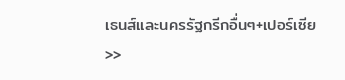เธนส์และนครรัฐกรีกอื่นๆ+เปอร์เซีย >>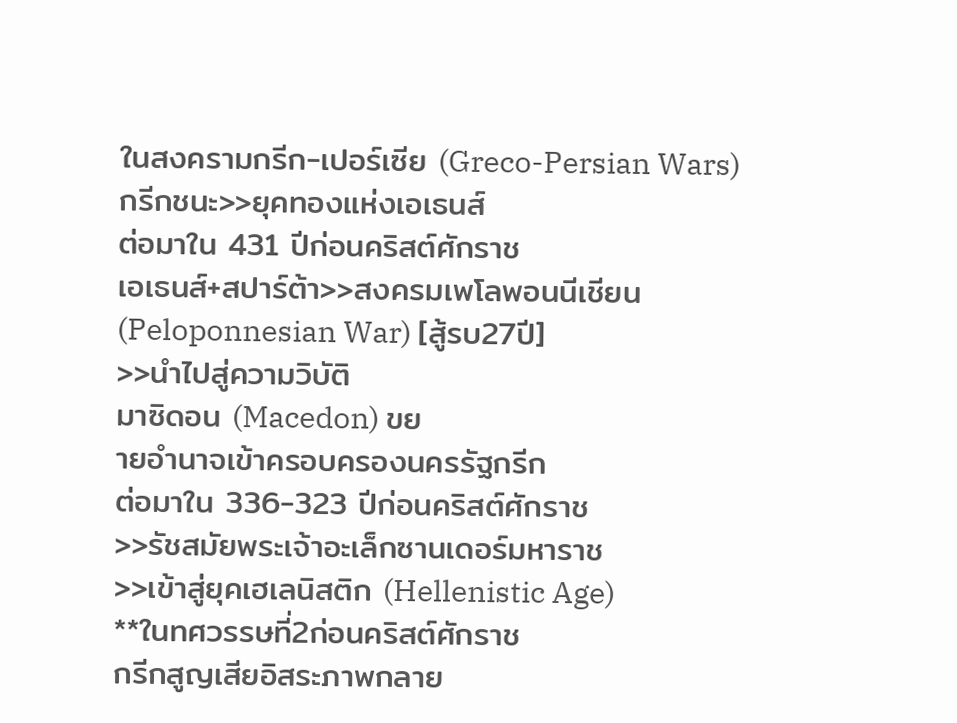ในสงครามกรีก-เปอร์เซีย (Greco-Persian Wars)
กรีกชนะ>>ยุคทองแห่งเอเธนส์
ต่อมาใน 431 ปีก่อนคริสต์ศักราช
เอเธนส์+สปาร์ต้า>>สงครมเพโลพอนนีเชียน(Peloponnesian War) [สู้รบ27ปี]
>>นำไปสู่ความวิบัติ
มาซิดอน (Macedon) ขย
ายอำนาจเข้าครอบครองนครรัฐกรีก
ต่อมาใน 336-323 ปีก่อนคริสต์ศักราช
>>รัชสมัยพระเจ้าอะเล็กซานเดอร์มหาราช
>>เข้าสู่ยุคเฮเลนิสติก (Hellenistic Age)
**ในทศวรรษที่2ก่อนคริสต์ศักราช
กรีกสูญเสียอิสระภาพกลาย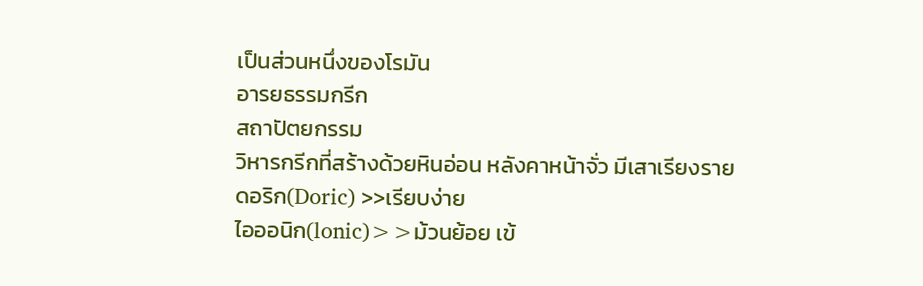เป็นส่วนหนึ่งของโรมัน
อารยธรรมกรีก
สถาปัตยกรรม
วิหารกรีกที่สร้างด้วยหินอ่อน หลังคาหน้าจั่ว มีเสาเรียงราย
ดอริก(Doric) >>เรียบง่าย
ไอออนิก(lonic)>>ม้วนย้อย เข้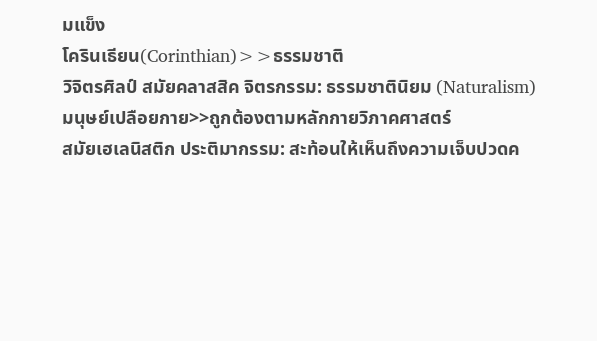มแข็ง
โครินเธียน(Corinthian)>>ธรรมชาติ
วิจิตรศิลป์ สมัยคลาสสิค จิตรกรรม: ธรรมชาตินิยม (Naturalism)
มนุษย์เปลือยกาย>>ถูกต้องตามหลักกายวิภาคศาสตร์
สมัยเฮเลนิสติก ประติมากรรม: สะท้อนให้เห็นถึงความเจ็บปวดค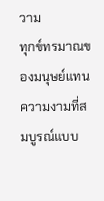วาม
ทุกข์ทรมาณของมนุษย์แทนความงามที่สมบูรณ์แบบ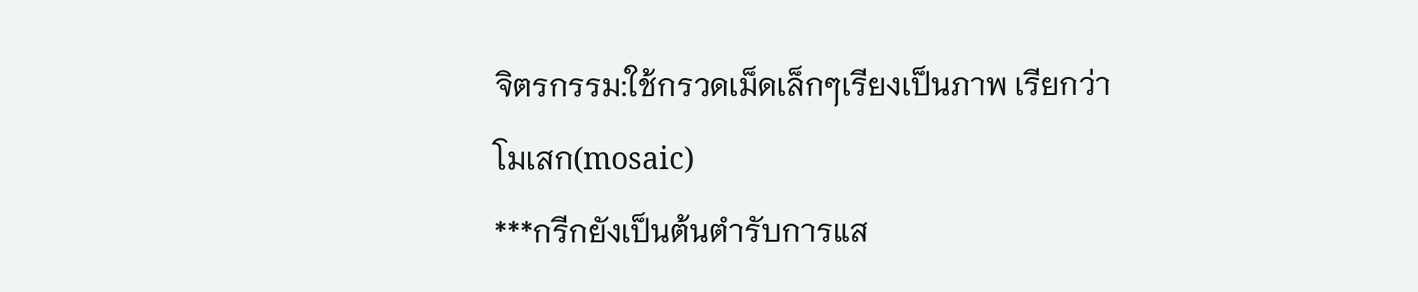จิตรกรรม:ใช้กรวดเม็ดเล็กๆเรียงเป็นภาพ เรียกว่า
โมเสก(mosaic)
***กรีกยังเป็นต้นตำรับการแส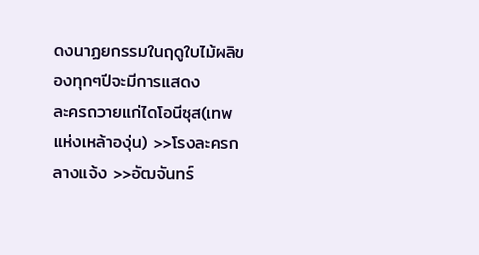ดงนาฏยกรรมในฤดูใบไม้ผลิของทุกๆปีจะมีการแสดง
ละครถวายแก่ไดโอนีซุส(เทพแห่งเหล้าองุ่น) >>โรงละครกลางแจ้ง >>อัฒจันทร์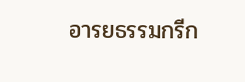อารยธรรมกรีก